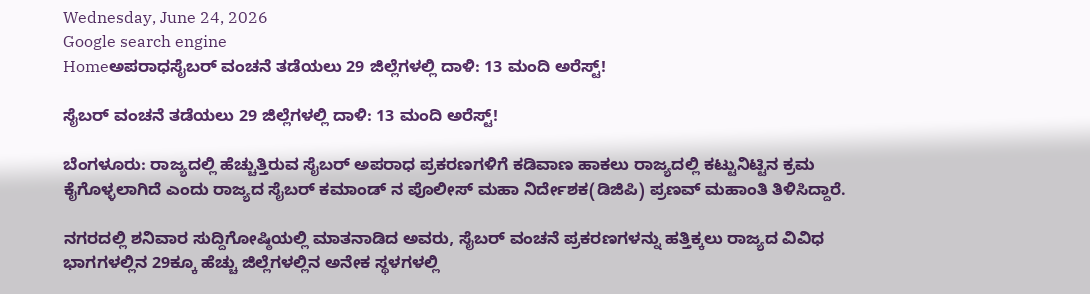Wednesday, June 24, 2026
Google search engine
Homeಅಪರಾಧಸೈಬರ್ ವಂಚನೆ ತಡೆಯಲು 29 ಜಿಲ್ಲೆಗಳಲ್ಲಿ ದಾಳಿ: 13 ಮಂದಿ ಅರೆಸ್ಟ್!

ಸೈಬರ್ ವಂಚನೆ ತಡೆಯಲು 29 ಜಿಲ್ಲೆಗಳಲ್ಲಿ ದಾಳಿ: 13 ಮಂದಿ ಅರೆಸ್ಟ್!

ಬೆಂಗಳೂರು: ರಾಜ್ಯದಲ್ಲಿ ಹೆಚ್ಚುತ್ತಿರುವ ಸೈಬರ್‌ ಅಪರಾಧ ಪ್ರಕರಣಗಳಿಗೆ ಕಡಿವಾಣ ಹಾಕಲು ರಾಜ್ಯದಲ್ಲಿ ಕಟ್ಟುನಿಟ್ಟಿನ ಕ್ರಮ ಕೈಗೊಳ್ಳಲಾಗಿದೆ ಎಂದು ರಾಜ್ಯದ ಸೈಬರ್‌ ಕಮಾಂಡ್‌ ನ ಪೊಲೀಸ್ ಮಹಾ ನಿರ್ದೇಶಕ(ಡಿಜಿಪಿ) ಪ್ರಣವ್‌ ಮಹಾಂತಿ ತಿಳಿಸಿದ್ದಾರೆ.

ನಗರದಲ್ಲಿ ಶನಿವಾರ ಸುದ್ದಿಗೋಷ್ಠಿಯಲ್ಲಿ ಮಾತನಾಡಿದ ಅವರು, ಸೈಬರ್ ವಂಚನೆ ಪ್ರಕರಣಗಳನ್ನು ಹತ್ತಿಕ್ಕಲು ರಾಜ್ಯದ ವಿವಿಧ ಭಾಗಗಳಲ್ಲಿನ 29ಕ್ಕೂ ಹೆಚ್ಚು ಜಿಲ್ಲೆಗಳಲ್ಲಿನ ಅನೇಕ ಸ್ಥಳಗಳಲ್ಲಿ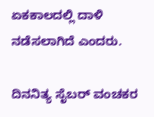ಏಕಕಾಲದಲ್ಲಿ ದಾಳಿ ನಡೆಸಲಾಗಿದೆ ಎಂದರು.

ದಿನನಿತ್ಯ ಸೈಬರ್‌ ವಂಚಕರ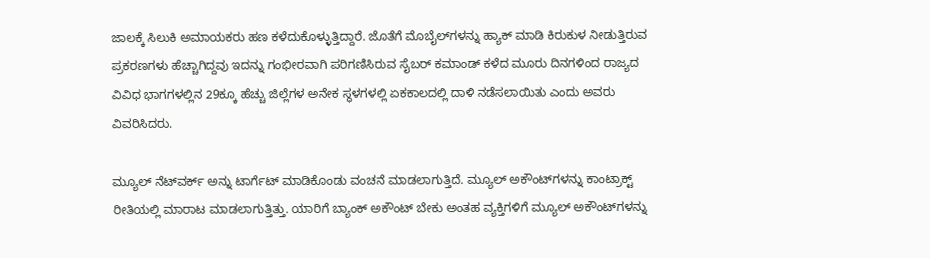ಜಾಲಕ್ಕೆ ಸಿಲುಕಿ ಅಮಾಯಕರು ಹಣ ಕಳೆದುಕೊಳ್ಳುತ್ತಿದ್ದಾರೆ. ಜೊತೆಗೆ ಮೊಬೈಲ್‌ಗಳನ್ನು ಹ್ಯಾಕ್‌ ಮಾಡಿ ಕಿರುಕುಳ ನೀಡುತ್ತಿರುವ ಪ್ರಕರಣಗಳು ಹೆಚ್ಚಾಗಿದ್ದವು ಇದನ್ನು ಗಂಭೀರವಾಗಿ ಪರಿಗಣಿಸಿರುವ ಸೈಬರ್‌ ಕಮಾಂಡ್‌ ಕಳೆದ ಮೂರು ದಿನಗಳಿಂದ ರಾಜ್ಯದ ವಿವಿಧ ಭಾಗಗಳಲ್ಲಿನ 29ಕ್ಕೂ ಹೆಚ್ಚು ಜಿಲ್ಲೆಗಳ ಅನೇಕ ಸ್ಥಳಗಳಲ್ಲಿ ಏಕಕಾಲದಲ್ಲಿ ದಾಳಿ ನಡೆಸಲಾಯಿತು ಎಂದು ಅವರು ವಿವರಿಸಿದರು.

ಮ್ಯೂಲ್‌ ನೆಟ್‌ವರ್ಕ್‌ ಅನ್ನು ಟಾರ್ಗೆಟ್‌ ಮಾಡಿಕೊಂಡು ವಂಚನೆ ಮಾಡಲಾಗುತ್ತಿದೆ. ಮ್ಯೂಲ್‌ ಅಕೌಂಟ್‌ಗಳನ್ನು ಕಾಂಟ್ರಾಕ್ಟ್‌ ರೀತಿಯಲ್ಲಿ ಮಾರಾಟ ಮಾಡಲಾಗುತ್ತಿತ್ತು. ಯಾರಿಗೆ ಬ್ಯಾಂಕ್‌ ಅಕೌಂಟ್‌ ಬೇಕು ಅಂತಹ ವ್ಯಕ್ತಿಗಳಿಗೆ ಮ್ಯೂಲ್‌ ಅಕೌಂಟ್‌ಗಳನ್ನು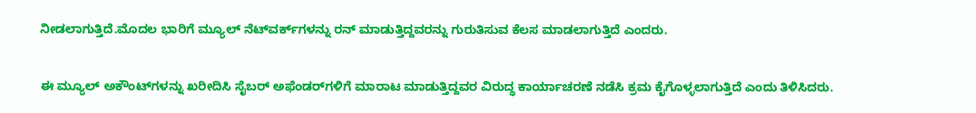ನೀಡಲಾಗುತ್ತಿದೆ.ಮೊದಲ ಭಾರಿಗೆ ಮ್ಯೂಲ್‌ ನೆಟ್‌ವರ್ಕ್‌ಗಳನ್ನು ರನ್‌ ಮಾಡುತ್ತಿದ್ದವರನ್ನು ಗುರುತಿಸುವ ಕೆಲಸ ಮಾಡಲಾಗುತ್ತಿದೆ ಎಂದರು.

ಈ ಮ್ಯೂಲ್‌ ಅಕೌಂಟ್‌ಗಳನ್ನು ಖರೀದಿಸಿ ಸೈಬರ್‌ ಅಫೆಂಡರ್‌ಗಳಿಗೆ ಮಾರಾಟ ಮಾಡುತ್ತಿದ್ದವರ ವಿರುದ್ಧ ಕಾರ್ಯಾಚರಣೆ ನಡೆಸಿ ಕ್ರಮ ಕೈಗೊಳ್ಳಲಾಗುತ್ತಿದೆ ಎಂದು ತಿಳಿಸಿದರು.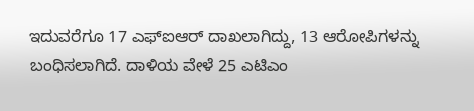ಇದುವರೆಗೂ 17 ಎಫ್‌ಐಆರ್‌ ದಾಖಲಾಗಿದ್ದು, 13 ಆರೋಪಿಗಳನ್ನು ಬಂಧಿಸಲಾಗಿದೆ. ದಾಳಿಯ ವೇಳೆ 25 ಎಟಿಎಂ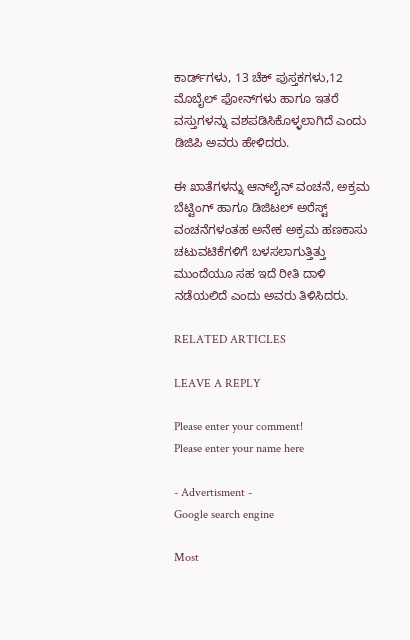ಕಾರ್ಡ್‌ಗಳು, 13 ಚೆಕ್‌ ಪುಸ್ತಕಗಳು,12 ಮೊಬೈಲ್‌ ಫೋನ್‌ಗಳು ಹಾಗೂ ಇತರೆ ವಸ್ತುಗಳನ್ನು ವಶಪಡಿಸಿಕೊಳ್ಳಲಾಗಿದೆ ಎಂದು ಡಿಜಿಪಿ ಅವರು ಹೇಳಿದರು.

ಈ ಖಾತೆಗಳನ್ನು ಆನ್‌ಲೈನ್‌ ವಂಚನೆ, ಅಕ್ರಮ ಬೆಟ್ಟಿಂಗ್‌ ಹಾಗೂ ಡಿಜಿಟಲ್‌ ಅರೆಸ್ಟ್‌ ವಂಚನೆಗಳಂತಹ ಅನೇಕ ಅಕ್ರಮ ಹಣಕಾಸು ಚಟುವಟಿಕೆಗಳಿಗೆ ಬಳಸಲಾಗುತ್ತಿತ್ತು ಮುಂದೆಯೂ ಸಹ ಇದೆ ರೀತಿ ದಾಳಿ ನಡೆಯಲಿದೆ ಎಂದು ಅವರು ತಿಳಿಸಿದರು.

RELATED ARTICLES

LEAVE A REPLY

Please enter your comment!
Please enter your name here

- Advertisment -
Google search engine

Most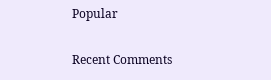Popular

Recent Comments